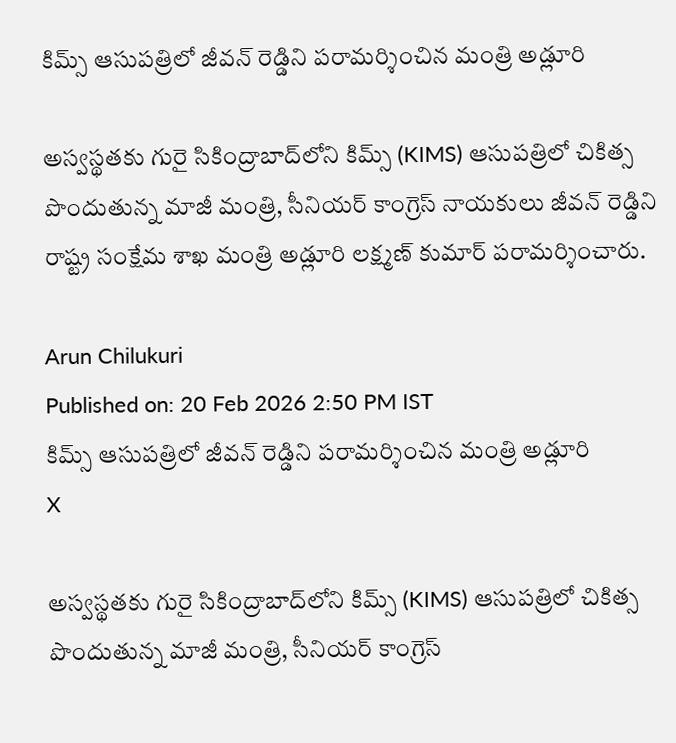కిమ్స్ ఆసుపత్రిలో జీవన్ రెడ్డిని పరామర్శించిన మంత్రి అడ్లూరి

అస్వస్థతకు గురై సికింద్రాబాద్‌లోని కిమ్స్ (KIMS) ఆసుపత్రిలో చికిత్స పొందుతున్న మాజీ మంత్రి, సీనియర్ కాంగ్రెస్ నాయకులు జీవన్ రెడ్డిని రాష్ట్ర సంక్షేమ శాఖ మంత్రి అడ్లూరి లక్ష్మణ్ కుమార్ పరామర్శించారు.

Arun Chilukuri
Published on: 20 Feb 2026 2:50 PM IST
కిమ్స్ ఆసుపత్రిలో జీవన్ రెడ్డిని పరామర్శించిన మంత్రి అడ్లూరి
X

అస్వస్థతకు గురై సికింద్రాబాద్‌లోని కిమ్స్ (KIMS) ఆసుపత్రిలో చికిత్స పొందుతున్న మాజీ మంత్రి, సీనియర్ కాంగ్రెస్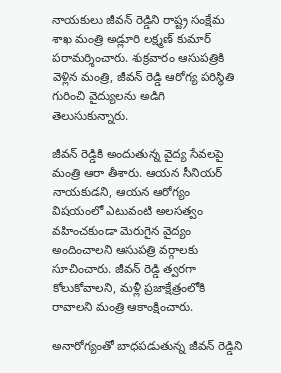నాయకులు జీవన్ రెడ్డిని రాష్ట్ర సంక్షేమ శాఖ మంత్రి అడ్లూరి లక్ష్మణ్ కుమార్ పరామర్శించారు. శుక్రవారం ఆసుపత్రికి వెళ్లిన మంత్రి, జీవన్ రెడ్డి ఆరోగ్య పరిస్థితి గురించి వైద్యులను అడిగి తెలుసుకున్నారు.

జీవన్ రెడ్డికి అందుతున్న వైద్య సేవలపై మంత్రి ఆరా తీశారు. ఆయన సీనియర్ నాయకుడని, ఆయన ఆరోగ్యం విషయంలో ఎటువంటి అలసత్వం వహించకుండా మెరుగైన వైద్యం అందించాలని ఆసుపత్రి వర్గాలకు సూచించారు. జీవన్ రెడ్డి త్వరగా కోలుకోవాలని, మళ్లీ ప్రజాక్షేత్రంలోకి రావాలని మంత్రి ఆకాంక్షించారు.

అనారోగ్యంతో బాధపడుతున్న జీవన్ రెడ్డిని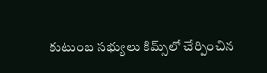కుటుంబ సభ్యులు కిమ్స్‌లో చేర్పించిన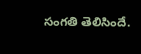సంగతి తెలిసిందే.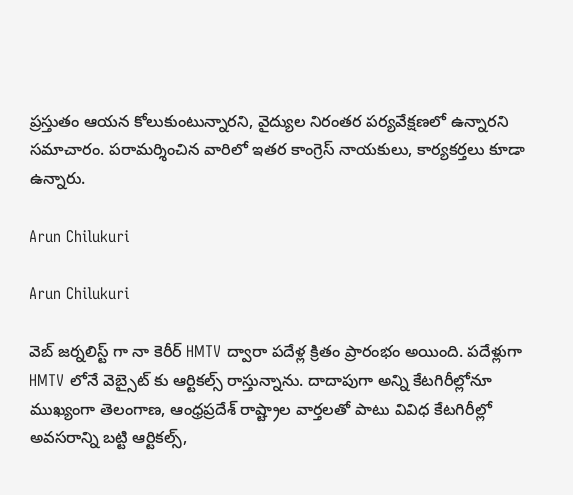ప్రస్తుతం ఆయన కోలుకుంటున్నారని, వైద్యుల నిరంతర పర్యవేక్షణలో ఉన్నారని సమాచారం. పరామర్శించిన వారిలో ఇతర కాంగ్రెస్ నాయకులు, కార్యకర్తలు కూడా ఉన్నారు.

Arun Chilukuri

Arun Chilukuri

వెబ్ జర్నలిస్ట్ గా నా కెరీర్ HMTV ద్వారా పదేళ్ల క్రితం ప్రారంభం అయింది. పదేళ్లుగా HMTV లోనే వెబ్సైట్ కు ఆర్టికల్స్ రాస్తున్నాను. దాదాపుగా అన్ని కేటగిరీల్లోనూ ముఖ్యంగా తెలంగాణ, ఆంధ్రప్రదేశ్ రాష్ట్రాల వార్తలతో పాటు వివిధ కేటగిరీల్లో అవసరాన్ని బట్టి ఆర్టికల్స్,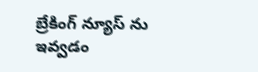బ్రేకింగ్ న్యూస్ ను ఇవ్వడం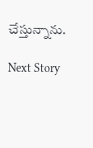చేస్తున్నాను.

Next Story